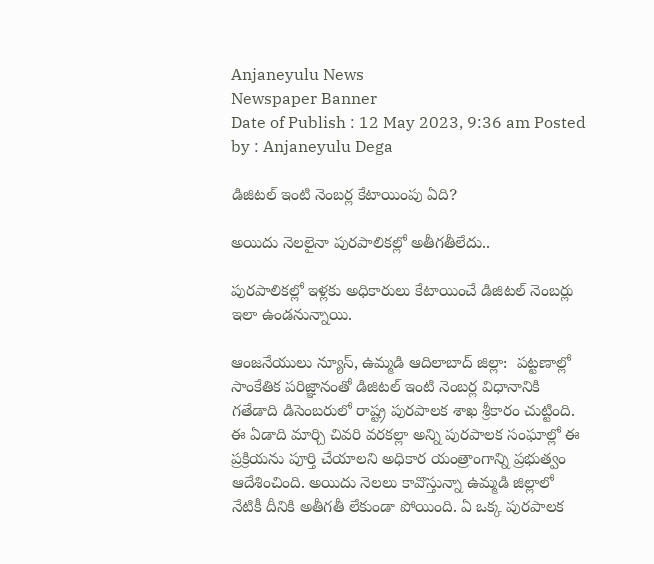Anjaneyulu News
Newspaper Banner
Date of Publish : 12 May 2023, 9:36 am Posted by : Anjaneyulu Dega

డిజిటల్ ఇంటి నెంబర్ల కేటాయింపు ఏది?

అయిదు నెలలైనా పురపాలికల్లో అతీగతీలేదు..

పురపాలికల్లో ఇళ్లకు అధికారులు కేటాయించే డిజిటల్ నెంబర్లు ఇలా ఉండనున్నాయి.

ఆంజనేయులు న్యూస్, ఉమ్మడి ఆదిలాబాద్ జిల్లా:  పట్టణాల్లో సాంకేతిక పరిజ్ఞానంతో డిజిటల్ ఇంటి నెంబర్ల విధానానికి గతేడాది డిసెంబరులో రాష్ట్ర పురపాలక శాఖ శ్రీకారం చుట్టింది. ఈ ఏడాది మార్చి చివరి వరకల్లా అన్ని పురపాలక సంఘాల్లో ఈ ప్రక్రియను పూర్తి చేయాలని అధికార యంత్రాంగాన్ని ప్రభుత్వం ఆదేశించింది. అయిదు నెలలు కావొస్తున్నా ఉమ్మడి జిల్లాలో నేటికీ దీనికి అతీగతీ లేకుండా పోయింది. ఏ ఒక్క పురపాలక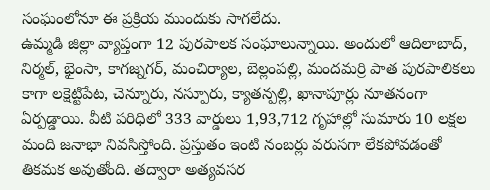సంఘంలోనూ ఈ ప్రక్రియ ముందుకు సాగలేదు.
ఉమ్మడి జిల్లా వ్యాప్తంగా 12 పురపాలక సంఘాలున్నాయి. అందులో ఆదిలాబాద్, నిర్మల్, భైంసా, కాగజ్నగర్, మంచిర్యాల, బెల్లంపల్లి, మందమర్రి పాత పురపాలికలు కాగా లక్షెట్టిపేట, చెన్నూరు, నస్పూరు, క్యాతన్పల్లి, ఖానాపూర్లు నూతనంగా ఏర్పడ్డాయి. వీటి పరిధిలో 333 వార్డులు 1,93,712 గృహాల్లో సుమారు 10 లక్షల మంది జనాభా నివసిస్తోంది. ప్రస్తుతం ఇంటి నంబర్లు వరుసగా లేకపోవడంతో తికమక అవుతోంది. తద్వారా అత్యవసర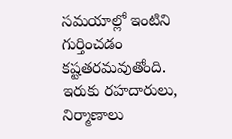సమయాల్లో ఇంటిని గుర్తించడం కష్టతరమవుతోంది. ఇరుకు రహదారులు, నిర్మాణాలు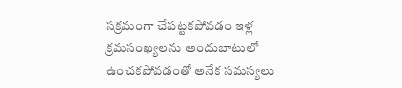సక్రమంగా చేపట్టకపోవడం ఇళ్ల క్రమసంఖ్యలను అందుబాటులో ఉంచకపోవడంతో అనేక సమస్యలు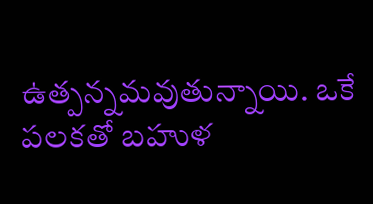ఉత్పన్నమవుతున్నాయి. ఒకే పలకతో బహుళ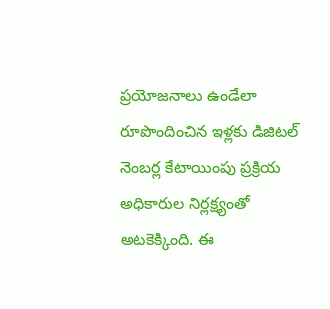ప్రయోజనాలు ఉండేలా రూపొందించిన ఇళ్లకు డిజిటల్ నెంబర్ల కేటాయింపు ప్రక్రియ అధికారుల నిర్లక్ష్యంతో అటకెక్కింది. ఈ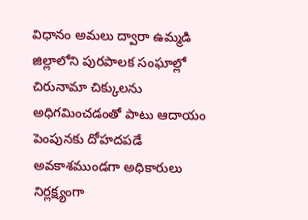విధానం అమలు ద్వారా ఉమ్మడి జిల్లాలోని పురపాలక సంఘాల్లో చిరునామా చిక్కులను అధిగమించడంతో పాటు ఆదాయం పెంపునకు దోహదపడే అవకాశముండగా అధికారులు నిర్లక్ష్యంగా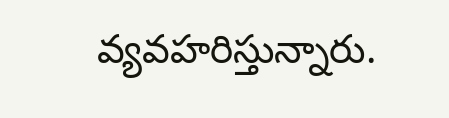వ్యవహరిస్తున్నారు.